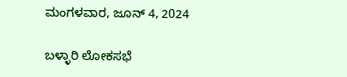ಮಂಗಳವಾರ, ಜೂನ್ 4, 2024

ಬಳ್ಳಾರಿ ಲೋಕಸಭೆ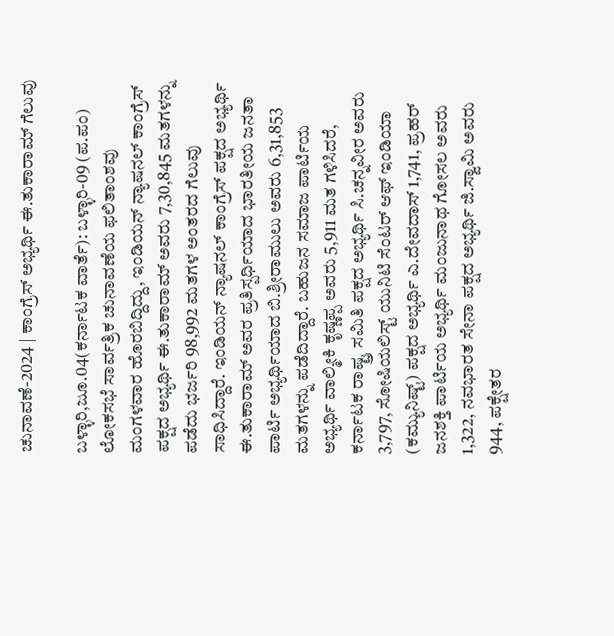ಚುನಾವಣೆ-2024 | ಕಾಂಗ್ರೆಸ್ ಅಭ್ಯರ್ಥಿ ಈ.ತುಕಾರಾಮ್ ಗೆಲುವು

ಬಳ್ಳಾರಿ,ಜೂ.04(ಕರ್ನಾಟಕ ವಾರ್ತೆ): ಬಳ್ಳಾರಿ-09 (ಪ.ಪಂ) ಲೋಕಸಭೆ ಸಾರ್ವತ್ರಿಕ ಚುನಾವಣೆಯ ಫಲಿತಾಂಶವು ಮಂಗಳವಾರ ಹೊರಬಿದ್ದಿದ್ದು, ಇಂಡಿಯನ್ ನ್ಯಾಷನಲ್ ಕಾಂಗ್ರೆಸ್ ಪಕ್ಷದ ಅಭ್ಯರ್ಥಿ ಈ.ತುಕಾರಾಮ್ ಅವರು 7,30,845 ಮತಗಳನ್ನು ಪಡೆದು ಭರ್ಜರಿ 98,992 ಮತಗಳ ಅಂತರದ ಗೆಲುವು ಸಾಧಿಸಿದ್ದಾರೆ. ಇಂಡಿಯನ್ ನ್ಯಾಷನಲ್ ಕಾಂಗ್ರೆಸ್ ಪಕ್ಷದ ಅಭ್ಯರ್ಥಿ ಈ.ತುಕಾರಾಮ್ ಅವರ ಪ್ರತಿಸ್ಪರ್ಧಿಯಾದ ಭಾರತೀಯ ಜನತಾ ಪಾರ್ಟಿ ಅಭ್ಯರ್ಥಿಯಾದ ಬಿ.ಶ್ರೀರಾಮುಲು ಅವರು 6,31,853 ಮತಗಳನ್ನು ಪಡೆದಿದ್ದಾರೆ. ಬಹುಜನ ಸಮಾಜ ಪಾರ್ಟಿಯ ಅಭ್ಯರ್ಥಿ ವಾಲ್ಮೀಕಿ ಕೃಷ್ಣಪ್ಪ ಅವರು 5,911 ಮತ ಗಳಿಸಿದರೆ, ಕರ್ನಾಟಕ ರಾಷ್ಟ್ರ ಸಮಿತಿ ಪಕ್ಷದ ಅಭ್ಯರ್ಥಿ ಸಿ.ಚನ್ನವೀರ ಅವರು 3,797, ಸೋಷಿಯಲಿಸ್ಟ್ ಯುನಿಟಿ ಸೆಂಟರ್ ಆಫ್ ಇಂಡಿಯಾ (ಕಮ್ಯುನಿಷ್ಟ್) ಪಕ್ಷದ ಅಭ್ಯರ್ಥಿ ಎ.ದೇವದಾಸ್ 1,741, ಪ್ರಹರ್ ಜನಶಕ್ತಿ ಪಾರ್ಟಿಯ ಅಭ್ಯರ್ಥಿ ಮಂಜುನಾಥ ಗೋಸಲ ಅವರು 1,322, ನವಭಾರತ ಸೇನಾ ಪಕ್ಷದ ಅಭ್ಯರ್ಥಿ ಜಿ.ಸ್ವಾಮಿ ಅವರು 944, ಪಕ್ಷೇತರ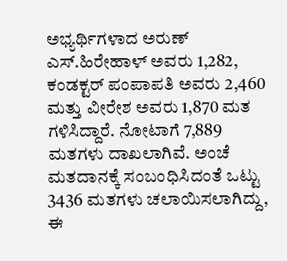ಅಭ್ಯರ್ಥಿಗಳಾದ ಅರುಣ್ ಎಸ್.ಹಿರೇಹಾಳ್ ಅವರು 1,282, ಕಂಡಕ್ಟರ್ ಪಂಪಾಪತಿ ಅವರು 2,460 ಮತ್ತು ವೀರೇಶ ಅವರು 1,870 ಮತ ಗಳಿಸಿದ್ದಾರೆ. ನೋಟಾಗೆ 7,889 ಮತಗಳು ದಾಖಲಾಗಿವೆ. ಅಂಚೆ ಮತದಾನಕ್ಕೆ ಸಂಬಂಧಿಸಿದಂತೆ ಒಟ್ಟು 3436 ಮತಗಳು ಚಲಾಯಿಸಲಾಗಿದ್ದು, ಈ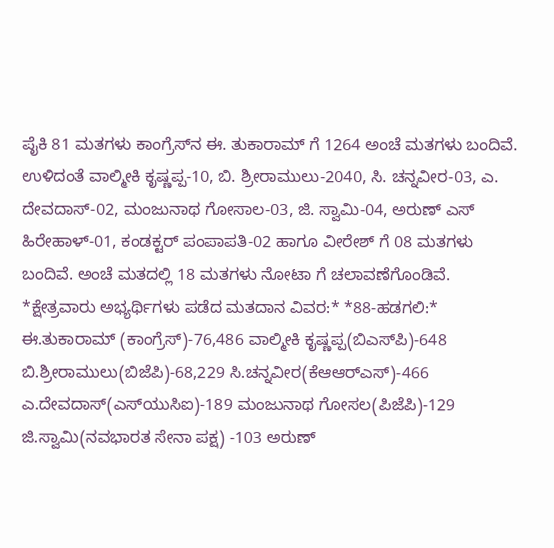ಪೈಕಿ 81 ಮತಗಳು ಕಾಂಗ್ರೆಸ್‍ನ ಈ. ತುಕಾರಾಮ್ ಗೆ 1264 ಅಂಚೆ ಮತಗಳು ಬಂದಿವೆ. ಉಳಿದಂತೆ ವಾಲ್ಮೀಕಿ ಕೃಷ್ಣಪ್ಪ-10, ಬಿ. ಶ್ರೀರಾಮುಲು-2040, ಸಿ. ಚನ್ನವೀರ-03, ಎ. ದೇವದಾಸ್-02, ಮಂಜುನಾಥ ಗೋಸಾಲ-03, ಜಿ. ಸ್ವಾಮಿ-04, ಅರುಣ್ ಎಸ್ ಹಿರೇಹಾಳ್-01, ಕಂಡಕ್ಟರ್ ಪಂಪಾಪತಿ-02 ಹಾಗೂ ವೀರೇಶ್ ಗೆ 08 ಮತಗಳು ಬಂದಿವೆ. ಅಂಚೆ ಮತದಲ್ಲಿ 18 ಮತಗಳು ನೋಟಾ ಗೆ ಚಲಾವಣೆಗೊಂಡಿವೆ. *ಕ್ಷೇತ್ರವಾರು ಅಭ್ಯರ್ಥಿಗಳು ಪಡೆದ ಮತದಾನ ವಿವರ:* *88-ಹಡಗಲಿ:* ಈ.ತುಕಾರಾಮ್ (ಕಾಂಗ್ರೆಸ್)-76,486 ವಾಲ್ಮೀಕಿ ಕೃಷ್ಣಪ್ಪ(ಬಿಎಸ್‍ಪಿ)-648 ಬಿ.ಶ್ರೀರಾಮುಲು(ಬಿಜೆಪಿ)-68,229 ಸಿ.ಚನ್ನವೀರ(ಕೆಆಆರ್‍ಎಸ್)-466 ಎ.ದೇವದಾಸ್(ಎಸ್‍ಯುಸಿಐ)-189 ಮಂಜುನಾಥ ಗೋಸಲ(ಪಿಜೆಪಿ)-129 ಜಿ.ಸ್ವಾಮಿ(ನವಭಾರತ ಸೇನಾ ಪಕ್ಷ) -103 ಅರುಣ್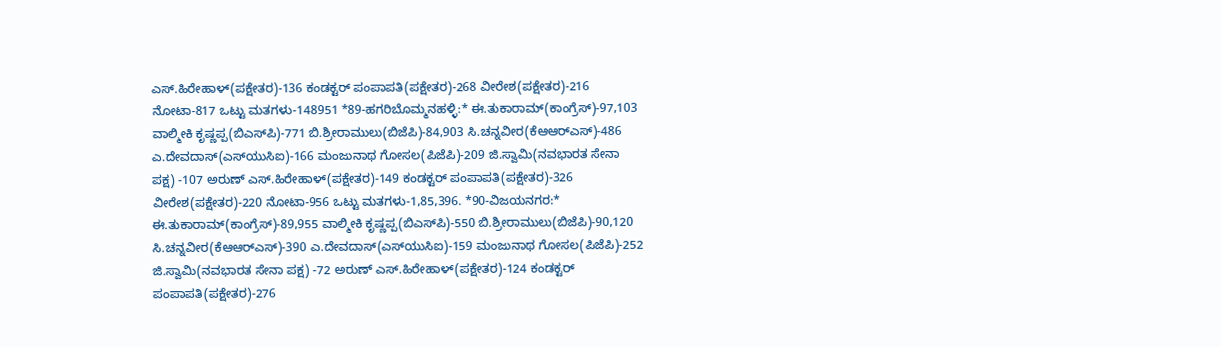ಎಸ್.ಹಿರೇಹಾಳ್(ಪಕ್ಷೇತರ)-136 ಕಂಡಕ್ಟರ್ ಪಂಪಾಪತಿ(ಪಕ್ಷೇತರ)-268 ವೀರೇಶ(ಪಕ್ಷೇತರ)-216 ನೋಟಾ-817 ಒಟ್ಟು ಮತಗಳು-148951 *89-ಹಗರಿಬೊಮ್ಮನಹಳ್ಳಿ:* ಈ.ತುಕಾರಾಮ್(ಕಾಂಗ್ರೆಸ್)-97,103 ವಾಲ್ಮೀಕಿ ಕೃಷ್ಣಪ್ಪ(ಬಿಎಸ್‍ಪಿ)-771 ಬಿ.ಶ್ರೀರಾಮುಲು(ಬಿಜೆಪಿ)-84,903 ಸಿ.ಚನ್ನವೀರ(ಕೆಆಆರ್‍ಎಸ್)-486 ಎ.ದೇವದಾಸ್(ಎಸ್‍ಯುಸಿಐ)-166 ಮಂಜುನಾಥ ಗೋಸಲ(ಪಿಜೆಪಿ)-209 ಜಿ.ಸ್ವಾಮಿ(ನವಭಾರತ ಸೇನಾ ಪಕ್ಷ) -107 ಅರುಣ್ ಎಸ್.ಹಿರೇಹಾಳ್(ಪಕ್ಷೇತರ)-149 ಕಂಡಕ್ಟರ್ ಪಂಪಾಪತಿ(ಪಕ್ಷೇತರ)-326 ವೀರೇಶ(ಪಕ್ಷೇತರ)-220 ನೋಟಾ-956 ಒಟ್ಟು ಮತಗಳು-1,85,396. *90-ವಿಜಯನಗರ:* ಈ.ತುಕಾರಾಮ್(ಕಾಂಗ್ರೆಸ್)-89,955 ವಾಲ್ಮೀಕಿ ಕೃಷ್ಣಪ್ಪ(ಬಿಎಸ್‍ಪಿ)-550 ಬಿ.ಶ್ರೀರಾಮುಲು(ಬಿಜೆಪಿ)-90,120 ಸಿ.ಚನ್ನವೀರ(ಕೆಆಆರ್‍ಎಸ್)-390 ಎ.ದೇವದಾಸ್(ಎಸ್‍ಯುಸಿಐ)-159 ಮಂಜುನಾಥ ಗೋಸಲ(ಪಿಜೆಪಿ)-252 ಜಿ.ಸ್ವಾಮಿ(ನವಭಾರತ ಸೇನಾ ಪಕ್ಷ) -72 ಅರುಣ್ ಎಸ್.ಹಿರೇಹಾಳ್(ಪಕ್ಷೇತರ)-124 ಕಂಡಕ್ಟರ್ ಪಂಪಾಪತಿ(ಪಕ್ಷೇತರ)-276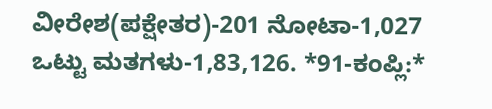ವೀರೇಶ(ಪಕ್ಷೇತರ)-201 ನೋಟಾ-1,027 ಒಟ್ಟು ಮತಗಳು-1,83,126. *91-ಕಂಪ್ಲಿ:*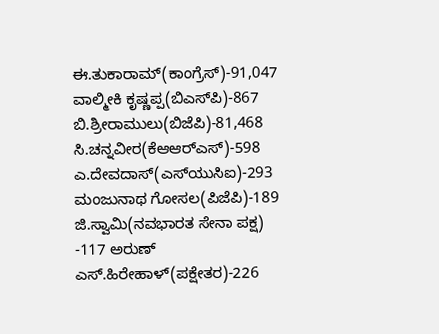ಈ.ತುಕಾರಾಮ್(ಕಾಂಗ್ರೆಸ್)-91,047 ವಾಲ್ಮೀಕಿ ಕೃಷ್ಣಪ್ಪ(ಬಿಎಸ್‍ಪಿ)-867 ಬಿ.ಶ್ರೀರಾಮುಲು(ಬಿಜೆಪಿ)-81,468 ಸಿ.ಚನ್ನವೀರ(ಕೆಆಆರ್‍ಎಸ್)-598 ಎ.ದೇವದಾಸ್(ಎಸ್‍ಯುಸಿಐ)-293 ಮಂಜುನಾಥ ಗೋಸಲ(ಪಿಜೆಪಿ)-189 ಜಿ.ಸ್ವಾಮಿ(ನವಭಾರತ ಸೇನಾ ಪಕ್ಷ) -117 ಅರುಣ್ ಎಸ್.ಹಿರೇಹಾಳ್(ಪಕ್ಷೇತರ)-226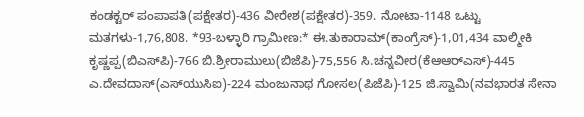ಕಂಡಕ್ಟರ್ ಪಂಪಾಪತಿ(ಪಕ್ಷೇತರ)-436 ವೀರೇಶ(ಪಕ್ಷೇತರ)-359. ನೋಟಾ-1148 ಒಟ್ಟು ಮತಗಳು-1,76,808. *93-ಬಳ್ಳಾರಿ ಗ್ರಾಮೀಣ:* ಈ.ತುಕಾರಾಮ್(ಕಾಂಗ್ರೆಸ್)-1,01,434 ವಾಲ್ಮೀಕಿ ಕೃಷ್ಣಪ್ಪ(ಬಿಎಸ್‍ಪಿ)-766 ಬಿ.ಶ್ರೀರಾಮುಲು(ಬಿಜೆಪಿ)-75,556 ಸಿ.ಚನ್ನವೀರ(ಕೆಆಆರ್‍ಎಸ್)-445 ಎ.ದೇವದಾಸ್(ಎಸ್‍ಯುಸಿಐ)-224 ಮಂಜುನಾಥ ಗೋಸಲ(ಪಿಜೆಪಿ)-125 ಜಿ.ಸ್ವಾಮಿ(ನವಭಾರತ ಸೇನಾ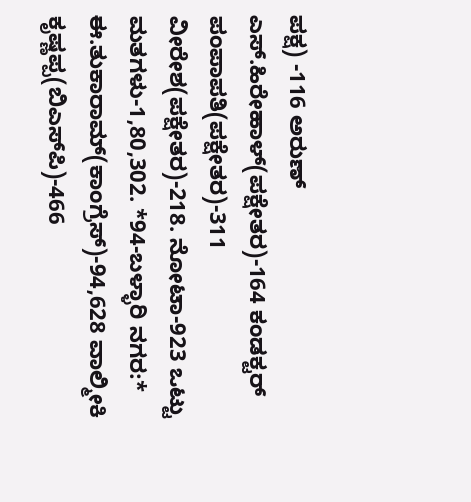ಪಕ್ಷ) -116 ಅರುಣ್ ಎಸ್.ಹಿರೇಹಾಳ್(ಪಕ್ಷೇತರ)-164 ಕಂಡಕ್ಟರ್ ಪಂಪಾಪತಿ(ಪಕ್ಷೇತರ)-311 ವೀರೇಶ(ಪಕ್ಷೇತರ)-218. ನೋಟಾ-923 ಒಟ್ಟು ಮತಗಳು-1,80,302. *94-ಬಳ್ಳಾರಿ ನಗರ:* ಈ.ತುಕಾರಾಮ್(ಕಾಂಗ್ರೆಸ್)-94,628 ವಾಲ್ಮೀಕಿ ಕೃಷ್ಣಪ್ಪ(ಬಿಎಸ್‍ಪಿ)-466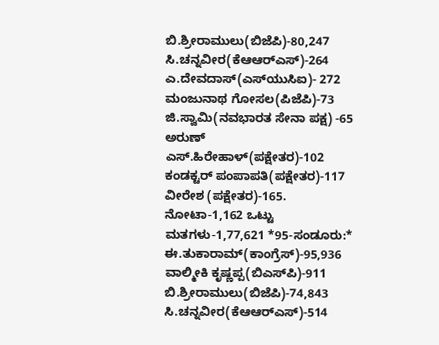ಬಿ.ಶ್ರೀರಾಮುಲು(ಬಿಜೆಪಿ)-80,247 ಸಿ.ಚನ್ನವೀರ(ಕೆಆಆರ್‍ಎಸ್)-264 ಎ.ದೇವದಾಸ್(ಎಸ್‍ಯುಸಿಐ)- 272 ಮಂಜುನಾಥ ಗೋಸಲ(ಪಿಜೆಪಿ)-73 ಜಿ.ಸ್ವಾಮಿ(ನವಭಾರತ ಸೇನಾ ಪಕ್ಷ) -65 ಅರುಣ್ ಎಸ್.ಹಿರೇಹಾಳ್(ಪಕ್ಷೇತರ)-102 ಕಂಡಕ್ಟರ್ ಪಂಪಾಪತಿ(ಪಕ್ಷೇತರ)-117 ವೀರೇಶ (ಪಕ್ಷೇತರ)-165. ನೋಟಾ-1,162 ಒಟ್ಟು ಮತಗಳು-1,77,621 *95-ಸಂಡೂರು:* ಈ.ತುಕಾರಾಮ್(ಕಾಂಗ್ರೆಸ್)-95,936 ವಾಲ್ಮೀಕಿ ಕೃಷ್ಣಪ್ಪ(ಬಿಎಸ್‍ಪಿ)-911 ಬಿ.ಶ್ರೀರಾಮುಲು(ಬಿಜೆಪಿ)-74,843 ಸಿ.ಚನ್ನವೀರ(ಕೆಆಆರ್‍ಎಸ್)-514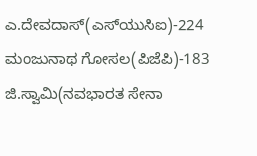ಎ.ದೇವದಾಸ್(ಎಸ್‍ಯುಸಿಐ)-224 ಮಂಜುನಾಥ ಗೋಸಲ(ಪಿಜೆಪಿ)-183 ಜಿ.ಸ್ವಾಮಿ(ನವಭಾರತ ಸೇನಾ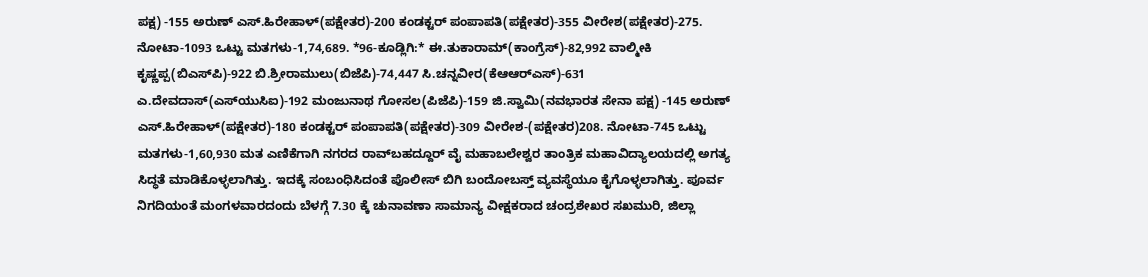ಪಕ್ಷ) -155 ಅರುಣ್ ಎಸ್.ಹಿರೇಹಾಳ್(ಪಕ್ಷೇತರ)-200 ಕಂಡಕ್ಟರ್ ಪಂಪಾಪತಿ(ಪಕ್ಷೇತರ)-355 ವೀರೇಶ(ಪಕ್ಷೇತರ)-275. ನೋಟಾ-1093 ಒಟ್ಟು ಮತಗಳು-1,74,689. *96-ಕೂಡ್ಲಿಗಿ:* ಈ.ತುಕಾರಾಮ್(ಕಾಂಗ್ರೆಸ್)-82,992 ವಾಲ್ಮೀಕಿ ಕೃಷ್ಣಪ್ಪ(ಬಿಎಸ್‍ಪಿ)-922 ಬಿ.ಶ್ರೀರಾಮುಲು(ಬಿಜೆಪಿ)-74,447 ಸಿ.ಚನ್ನವೀರ(ಕೆಆಆರ್‍ಎಸ್)-631 ಎ.ದೇವದಾಸ್(ಎಸ್‍ಯುಸಿಐ)-192 ಮಂಜುನಾಥ ಗೋಸಲ(ಪಿಜೆಪಿ)-159 ಜಿ.ಸ್ವಾಮಿ(ನವಭಾರತ ಸೇನಾ ಪಕ್ಷ) -145 ಅರುಣ್ ಎಸ್.ಹಿರೇಹಾಳ್(ಪಕ್ಷೇತರ)-180 ಕಂಡಕ್ಟರ್ ಪಂಪಾಪತಿ(ಪಕ್ಷೇತರ)-309 ವೀರೇಶ-(ಪಕ್ಷೇತರ)208. ನೋಟಾ-745 ಒಟ್ಟು ಮತಗಳು-1,60,930 ಮತ ಎಣಿಕೆಗಾಗಿ ನಗರದ ರಾವ್‍ಬಹದ್ದೂರ್ ವೈ ಮಹಾಬಲೇಶ್ವರ ತಾಂತ್ರಿಕ ಮಹಾವಿದ್ಯಾಲಯದಲ್ಲಿ ಅಗತ್ಯ ಸಿದ್ಧತೆ ಮಾಡಿಕೊಳ್ಳಲಾಗಿತ್ತು. ಇದಕ್ಕೆ ಸಂಬಂಧಿಸಿದಂತೆ ಪೊಲೀಸ್ ಬಿಗಿ ಬಂದೋಬಸ್ತ್ ವ್ಯವಸ್ಥೆಯೂ ಕೈಗೊಳ್ಳಲಾಗಿತ್ತು. ಪೂರ್ವ ನಿಗದಿಯಂತೆ ಮಂಗಳವಾರದಂದು ಬೆಳಗ್ಗೆ 7.30 ಕ್ಕೆ ಚುನಾವಣಾ ಸಾಮಾನ್ಯ ವೀಕ್ಷಕರಾದ ಚಂದ್ರಶೇಖರ ಸಖಮುರಿ, ಜಿಲ್ಲಾ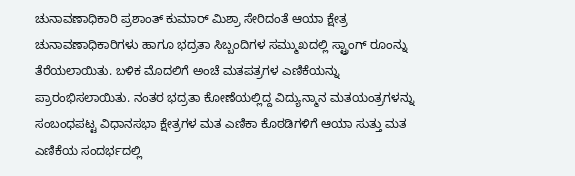ಚುನಾವಣಾಧಿಕಾರಿ ಪ್ರಶಾಂತ್ ಕುಮಾರ್ ಮಿಶ್ರಾ ಸೇರಿದಂತೆ ಆಯಾ ಕ್ಷೇತ್ರ ಚುನಾವಣಾಧಿಕಾರಿಗಳು ಹಾಗೂ ಭದ್ರತಾ ಸಿಬ್ಬಂದಿಗಳ ಸಮ್ಮುಖದಲ್ಲಿ ಸ್ಟ್ರಾಂಗ್ ರೂಂನ್ನು ತೆರೆಯಲಾಯಿತು. ಬಳಿಕ ಮೊದಲಿಗೆ ಅಂಚೆ ಮತಪತ್ರಗಳ ಎಣಿಕೆಯನ್ನು ಪ್ರಾರಂಭಿಸಲಾಯಿತು. ನಂತರ ಭದ್ರತಾ ಕೋಣೆಯಲ್ಲಿದ್ದ ವಿದ್ಯುನ್ಮಾನ ಮತಯಂತ್ರಗಳನ್ನು ಸಂಬಂಧಪಟ್ಟ ವಿಧಾನಸಭಾ ಕ್ಷೇತ್ರಗಳ ಮತ ಎಣಿಕಾ ಕೊಠಡಿಗಳಿಗೆ ಆಯಾ ಸುತ್ತು ಮತ ಎಣಿಕೆಯ ಸಂದರ್ಭದಲ್ಲಿ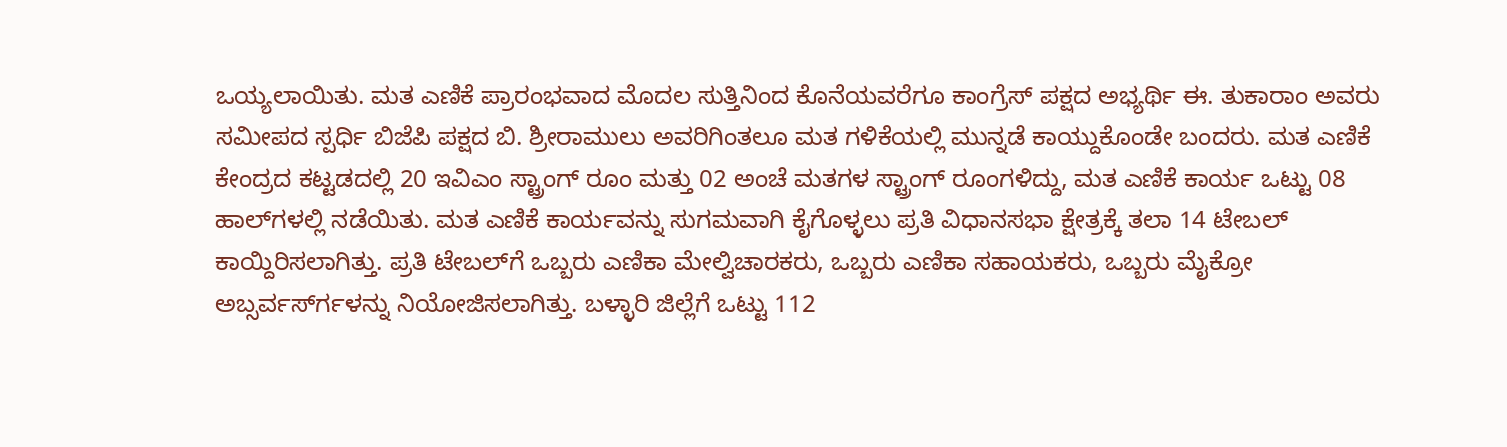ಒಯ್ಯಲಾಯಿತು. ಮತ ಎಣಿಕೆ ಪ್ರಾರಂಭವಾದ ಮೊದಲ ಸುತ್ತಿನಿಂದ ಕೊನೆಯವರೆಗೂ ಕಾಂಗ್ರೆಸ್ ಪಕ್ಷದ ಅಭ್ಯರ್ಥಿ ಈ. ತುಕಾರಾಂ ಅವರು ಸಮೀಪದ ಸ್ಪರ್ಧಿ ಬಿಜೆಪಿ ಪಕ್ಷದ ಬಿ. ಶ್ರೀರಾಮುಲು ಅವರಿಗಿಂತಲೂ ಮತ ಗಳಿಕೆಯಲ್ಲಿ ಮುನ್ನಡೆ ಕಾಯ್ದುಕೊಂಡೇ ಬಂದರು. ಮತ ಎಣಿಕೆ ಕೇಂದ್ರದ ಕಟ್ಟಡದಲ್ಲಿ 20 ಇವಿಎಂ ಸ್ಟ್ರಾಂಗ್ ರೂಂ ಮತ್ತು 02 ಅಂಚೆ ಮತಗಳ ಸ್ಟ್ರಾಂಗ್ ರೂಂಗಳಿದ್ದು, ಮತ ಎಣಿಕೆ ಕಾರ್ಯ ಒಟ್ಟು 08 ಹಾಲ್‍ಗಳಲ್ಲಿ ನಡೆಯಿತು. ಮತ ಎಣಿಕೆ ಕಾರ್ಯವನ್ನು ಸುಗಮವಾಗಿ ಕೈಗೊಳ್ಳಲು ಪ್ರತಿ ವಿಧಾನಸಭಾ ಕ್ಷೇತ್ರಕ್ಕೆ ತಲಾ 14 ಟೇಬಲ್ ಕಾಯ್ದಿರಿಸಲಾಗಿತ್ತು. ಪ್ರತಿ ಟೇಬಲ್‍ಗೆ ಒಬ್ಬರು ಎಣಿಕಾ ಮೇಲ್ವಿಚಾರಕರು, ಒಬ್ಬರು ಎಣಿಕಾ ಸಹಾಯಕರು, ಒಬ್ಬರು ಮೈಕ್ರೋ ಅಬ್ಸರ್ವರ್ಸ್‍ಗಳನ್ನು ನಿಯೋಜಿಸಲಾಗಿತ್ತು. ಬಳ್ಳಾರಿ ಜಿಲ್ಲೆಗೆ ಒಟ್ಟು 112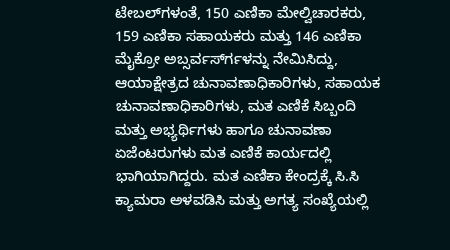ಟೇಬಲ್‍ಗಳಂತೆ, 150 ಎಣಿಕಾ ಮೇಲ್ವಿಚಾರಕರು, 159 ಎಣಿಕಾ ಸಹಾಯಕರು ಮತ್ತು 146 ಎಣಿಕಾ ಮೈಕ್ರೋ ಅಬ್ಸರ್ವರ್ಸ್‍ಗಳನ್ನು ನೇಮಿಸಿದ್ದು, ಆಯಾಕ್ಷೇತ್ರದ ಚುನಾವಣಾಧಿಕಾರಿಗಳು, ಸಹಾಯಕ ಚುನಾವಣಾಧಿಕಾರಿಗಳು, ಮತ ಎಣಿಕೆ ಸಿಬ್ಬಂದಿ ಮತ್ತು ಅಭ್ಯರ್ಥಿಗಳು ಹಾಗೂ ಚುನಾವಣಾ ಏಜೆಂಟರುಗಳು ಮತ ಎಣಿಕೆ ಕಾರ್ಯದಲ್ಲಿ ಭಾಗಿಯಾಗಿದ್ದರು. ಮತ ಎಣಿಕಾ ಕೇಂದ್ರಕ್ಕೆ ಸಿ.ಸಿ ಕ್ಯಾಮರಾ ಅಳವಡಿಸಿ ಮತ್ತು ಅಗತ್ಯ ಸಂಖ್ಯೆಯಲ್ಲಿ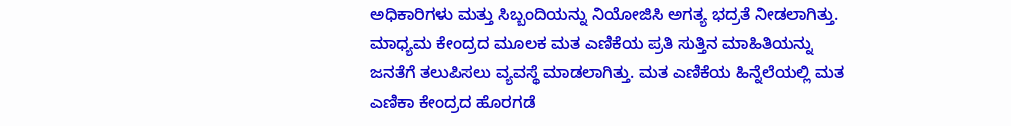ಅಧಿಕಾರಿಗಳು ಮತ್ತು ಸಿಬ್ಬಂದಿಯನ್ನು ನಿಯೋಜಿಸಿ ಅಗತ್ಯ ಭದ್ರತೆ ನೀಡಲಾಗಿತ್ತು. ಮಾಧ್ಯಮ ಕೇಂದ್ರದ ಮೂಲಕ ಮತ ಎಣಿಕೆಯ ಪ್ರತಿ ಸುತ್ತಿನ ಮಾಹಿತಿಯನ್ನು ಜನತೆಗೆ ತಲುಪಿಸಲು ವ್ಯವಸ್ಥೆ ಮಾಡಲಾಗಿತ್ತು. ಮತ ಎಣಿಕೆಯ ಹಿನ್ನೆಲೆಯಲ್ಲಿ ಮತ ಎಣಿಕಾ ಕೇಂದ್ರದ ಹೊರಗಡೆ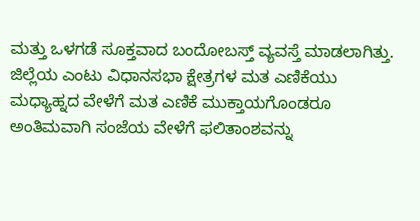ಮತ್ತು ಒಳಗಡೆ ಸೂಕ್ತವಾದ ಬಂದೋಬಸ್ತ್ ವ್ಯವಸ್ತೆ ಮಾಡಲಾಗಿತ್ತು. ಜಿಲ್ಲೆಯ ಎಂಟು ವಿಧಾನಸಭಾ ಕ್ಷೇತ್ರಗಳ ಮತ ಎಣಿಕೆಯು ಮಧ್ಯಾಹ್ನದ ವೇಳೆಗೆ ಮತ ಎಣಿಕೆ ಮುಕ್ತಾಯಗೊಂಡರೂ ಅಂತಿಮವಾಗಿ ಸಂಜೆಯ ವೇಳೆಗೆ ಫಲಿತಾಂಶವನ್ನು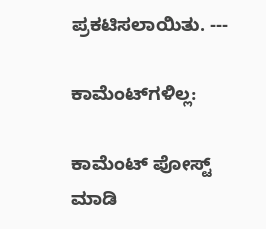ಪ್ರಕಟಿಸಲಾಯಿತು. ---

ಕಾಮೆಂಟ್‌ಗಳಿಲ್ಲ:

ಕಾಮೆಂಟ್‌‌ ಪೋಸ್ಟ್‌ ಮಾಡಿ